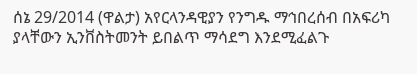ሰኔ 29/2014 (ዋልታ) አየርላንዳዊያን የንግዱ ማኅበረሰብ በአፍሪካ ያላቸውን ኢንቨስትመንት ይበልጥ ማሳደግ እንደሚፈልጉ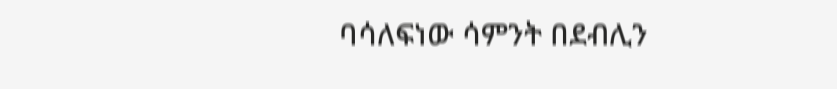ባሳለፍነው ሳምንት በደብሊን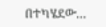በተካሄደው…